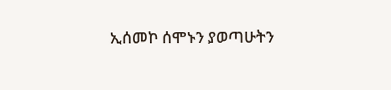ኢሰመኮ ሰሞኑን ያወጣሁትን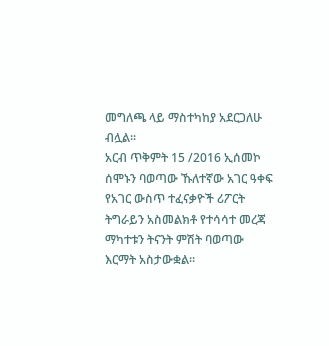መግለጫ ላይ ማስተካከያ አደርጋለሁ ብሏል፡፡
አርብ ጥቅምት 15 /2016 ኢሰመኮ ሰሞኑን ባወጣው ኹለተኛው አገር ዓቀፍ የአገር ውስጥ ተፈናቃዮች ሪፖርት ትግራይን አስመልክቶ የተሳሳተ መረጃ ማካተቱን ትናንት ምሽት ባወጣው እርማት አስታውቋል።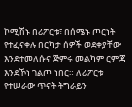ኮሚሽኑ በሪፖርቱ፣ በሰሜኑ ጦርነት የተፈናቀሉ በርካታ ሰዎች ወደቀያቸው እንደተመለሱና ጅምሩ መልካም ርምጃ እንደኾነ ገልጦ ነበር። ለሪፖርቱ የተሠራው ጥናት ትግራይን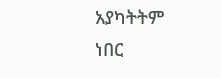አያካትትም ነበር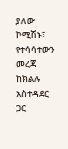ያለው ኮሚሽኑ፣ የተሳሳተውን መረጃ ከክልሉ አስተዳደር ጋር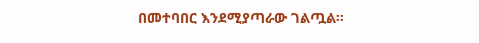በመተባበር እንደሚያጣራው ገልጧል።